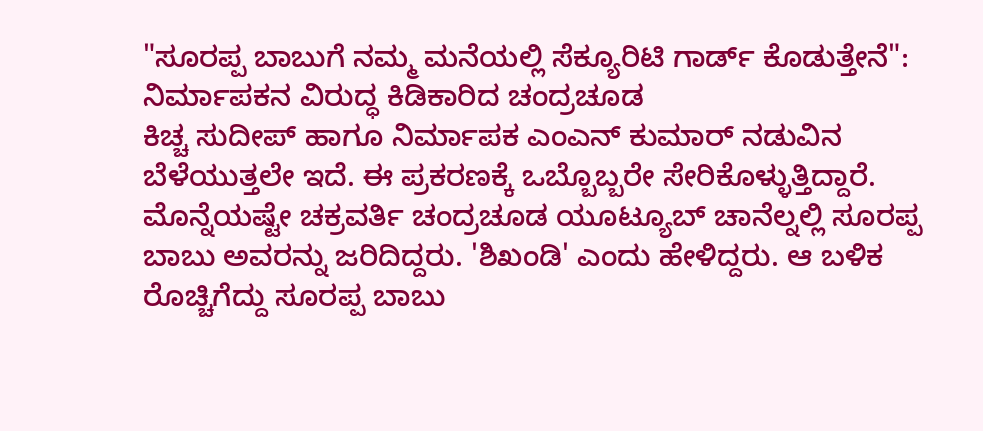"ಸೂರಪ್ಪ ಬಾಬುಗೆ ನಮ್ಮ ಮನೆಯಲ್ಲಿ ಸೆಕ್ಯೂರಿಟಿ ಗಾರ್ಡ್ ಕೊಡುತ್ತೇನೆ": ನಿರ್ಮಾಪಕನ ವಿರುದ್ಧ ಕಿಡಿಕಾರಿದ ಚಂದ್ರಚೂಡ
ಕಿಚ್ಚ ಸುದೀಪ್ ಹಾಗೂ ನಿರ್ಮಾಪಕ ಎಂಎನ್ ಕುಮಾರ್ ನಡುವಿನ ಬೆಳೆಯುತ್ತಲೇ ಇದೆ. ಈ ಪ್ರಕರಣಕ್ಕೆ ಒಬ್ಬೊಬ್ಬರೇ ಸೇರಿಕೊಳ್ಳುತ್ತಿದ್ದಾರೆ. ಮೊನ್ನೆಯಷ್ಟೇ ಚಕ್ರವರ್ತಿ ಚಂದ್ರಚೂಡ ಯೂಟ್ಯೂಬ್ ಚಾನೆಲ್ನಲ್ಲಿ ಸೂರಪ್ಪ ಬಾಬು ಅವರನ್ನು ಜರಿದಿದ್ದರು. 'ಶಿಖಂಡಿ' ಎಂದು ಹೇಳಿದ್ದರು. ಆ ಬಳಿಕ ರೊಚ್ಚಿಗೆದ್ದು ಸೂರಪ್ಪ ಬಾಬು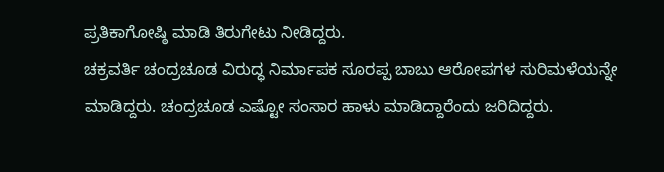ಪ್ರತಿಕಾಗೋಷ್ಠಿ ಮಾಡಿ ತಿರುಗೇಟು ನೀಡಿದ್ದರು.
ಚಕ್ರವರ್ತಿ ಚಂದ್ರಚೂಡ ವಿರುದ್ಧ ನಿರ್ಮಾಪಕ ಸೂರಪ್ಪ ಬಾಬು ಆರೋಪಗಳ ಸುರಿಮಳೆಯನ್ನೇ ಮಾಡಿದ್ದರು. ಚಂದ್ರಚೂಡ ಎಷ್ಟೋ ಸಂಸಾರ ಹಾಳು ಮಾಡಿದ್ದಾರೆಂದು ಜರಿದಿದ್ದರು.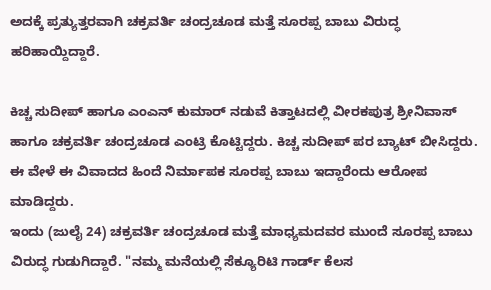ಅದಕ್ಕೆ ಪ್ರತ್ಯುತ್ತರವಾಗಿ ಚಕ್ರವರ್ತಿ ಚಂದ್ರಚೂಡ ಮತ್ತೆ ಸೂರಪ್ಪ ಬಾಬು ವಿರುದ್ಧ ಹರಿಹಾಯ್ದಿದ್ದಾರೆ.

ಕಿಚ್ಚ ಸುದೀಪ್ ಹಾಗೂ ಎಂಎನ್ ಕುಮಾರ್ ನಡುವೆ ಕಿತ್ತಾಟದಲ್ಲಿ ವೀರಕಪುತ್ರ ಶ್ರೀನಿವಾಸ್ ಹಾಗೂ ಚಕ್ರವರ್ತಿ ಚಂದ್ರಚೂಡ ಎಂಟ್ರಿ ಕೊಟ್ಟಿದ್ದರು. ಕಿಚ್ಚ ಸುದೀಪ್ ಪರ ಬ್ಯಾಟ್ ಬೀಸಿದ್ದರು. ಈ ವೇಳೆ ಈ ವಿವಾದದ ಹಿಂದೆ ನಿರ್ಮಾಪಕ ಸೂರಪ್ಪ ಬಾಬು ಇದ್ದಾರೆಂದು ಆರೋಪ ಮಾಡಿದ್ದರು.
ಇಂದು (ಜುಲೈ 24) ಚಕ್ರವರ್ತಿ ಚಂದ್ರಚೂಡ ಮತ್ತೆ ಮಾಧ್ಯಮದವರ ಮುಂದೆ ಸೂರಪ್ಪ ಬಾಬು ವಿರುದ್ಧ ಗುಡುಗಿದ್ದಾರೆ. "ನಮ್ಮ ಮನೆಯಲ್ಲಿ ಸೆಕ್ಯೂರಿಟಿ ಗಾರ್ಡ್ ಕೆಲಸ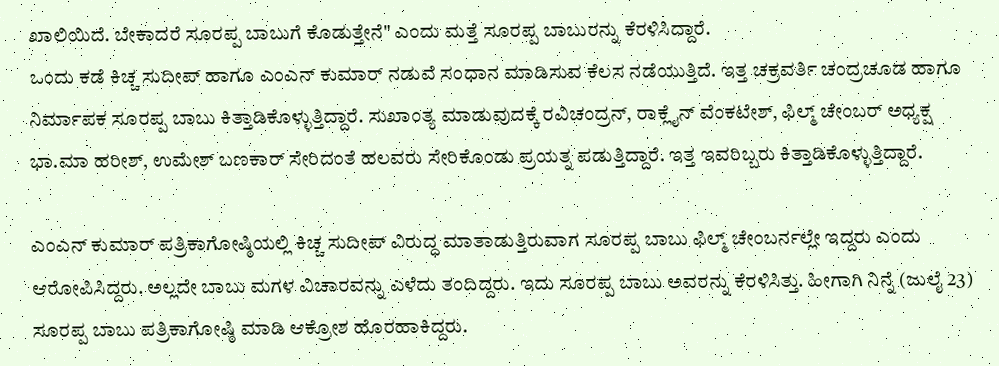ಖಾಲಿಯಿದೆ. ಬೇಕಾದರೆ ಸೂರಪ್ಪ ಬಾಬುಗೆ ಕೊಡುತ್ತೇನೆ" ಎಂದು ಮತ್ತೆ ಸೂರಪ್ಪ ಬಾಬುರನ್ನು ಕೆರಳಿಸಿದ್ದಾರೆ.
ಒಂದು ಕಡೆ ಕಿಚ್ಚ ಸುದೀಪ್ ಹಾಗೂ ಎಂಎನ್ ಕುಮಾರ್ ನಡುವೆ ಸಂಧಾನ ಮಾಡಿಸುವ ಕೆಲಸ ನಡೆಯುತ್ತಿದೆ. ಇತ್ತ ಚಕ್ರವರ್ತಿ ಚಂದ್ರಚೂಡ ಹಾಗೂ ನಿರ್ಮಾಪಕ ಸೂರಪ್ಪ ಬಾಬು ಕಿತ್ತಾಡಿಕೊಳ್ಳುತ್ತಿದ್ದಾರೆ. ಸುಖಾಂತ್ಯ ಮಾಡುವುದಕ್ಕೆ ರವಿಚಂದ್ರನ್, ರಾಕ್ಲೈನ್ ವೆಂಕಟೇಶ್, ಫಿಲ್ಮ್ ಚೇಂಬರ್ ಅಧ್ಯಕ್ಷ ಭಾ.ಮಾ ಹರೀಶ್, ಉಮೇಶ್ ಬಣಕಾರ್ ಸೇರಿದಂತೆ ಹಲವರು ಸೇರಿಕೊಂಡು ಪ್ರಯತ್ನ ಪಡುತ್ತಿದ್ದಾರೆ. ಇತ್ತ ಇವರಿಬ್ಬರು ಕಿತ್ತಾಡಿಕೊಳ್ಳುತ್ತಿದ್ದಾರೆ.

ಎಂಎನ್ ಕುಮಾರ್ ಪತ್ರಿಕಾಗೋಷ್ಠಿಯಲ್ಲಿ ಕಿಚ್ಚ ಸುದೀಪ್ ವಿರುದ್ಧ ಮಾತಾಡುತ್ತಿರುವಾಗ ಸೂರಪ್ಪ ಬಾಬು ಫಿಲ್ಮ್ ಚೇಂಬರ್ನಲ್ಲೇ ಇದ್ದರು ಎಂದು ಆರೋಪಿಸಿದ್ದರು. ಅಲ್ಲದೇ ಬಾಬು ಮಗಳ ವಿಚಾರವನ್ನು ಎಳೆದು ತಂದಿದ್ದರು. ಇದು ಸೂರಪ್ಪ ಬಾಬು ಅವರನ್ನು ಕೆರಳಿಸಿತ್ತು. ಹೀಗಾಗಿ ನಿನ್ನೆ (ಜುಲೈ 23) ಸೂರಪ್ಪ ಬಾಬು ಪತ್ರಿಕಾಗೋಷ್ಠಿ ಮಾಡಿ ಆಕ್ರೋಶ ಹೊರಹಾಕಿದ್ದರು.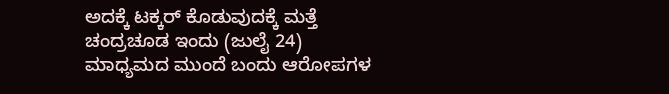ಅದಕ್ಕೆ ಟಕ್ಕರ್ ಕೊಡುವುದಕ್ಕೆ ಮತ್ತೆ ಚಂದ್ರಚೂಡ ಇಂದು (ಜುಲೈ 24) ಮಾಧ್ಯಮದ ಮುಂದೆ ಬಂದು ಆರೋಪಗಳ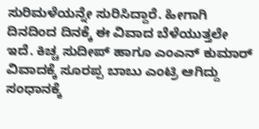ಸುರಿಮಳೆಯನ್ನೇ ಸುರಿಸಿದ್ದಾರೆ. ಹೀಗಾಗಿ ದಿನದಿಂದ ದಿನಕ್ಕೆ ಈ ವಿವಾದ ಬೆಳೆಯುತ್ತಲೇ ಇದೆ. ಕಿಚ್ಚ ಸುದೀಪ್ ಹಾಗೂ ಎಂಎನ್ ಕುಮಾರ್ ವಿವಾದಕ್ಕೆ ಸೂರಪ್ಪ ಬಾಬು ಎಂಟ್ರಿ ಆಗಿದ್ದು ಸಂಧಾನಕ್ಕೆ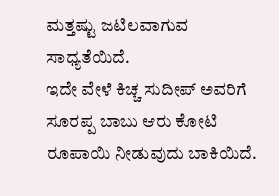ಮತ್ತಷ್ಟು ಜಟಿಲವಾಗುವ ಸಾಧ್ಯತೆಯಿದೆ.
ಇದೇ ವೇಳೆ ಕಿಚ್ಚ ಸುದೀಪ್ ಅವರಿಗೆ ಸೂರಪ್ಪ ಬಾಬು ಆರು ಕೋಟಿ ರೂಪಾಯಿ ನೀಡುವುದು ಬಾಕಿಯಿದೆ.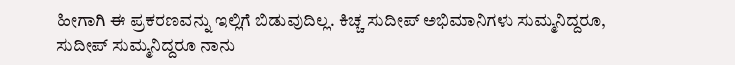ಹೀಗಾಗಿ ಈ ಪ್ರಕರಣವನ್ನು ಇಲ್ಲಿಗೆ ಬಿಡುವುದಿಲ್ಲ. ಕಿಚ್ಚ ಸುದೀಪ್ ಅಭಿಮಾನಿಗಳು ಸುಮ್ಮನಿದ್ದರೂ, ಸುದೀಪ್ ಸುಮ್ಮನಿದ್ದರೂ ನಾನು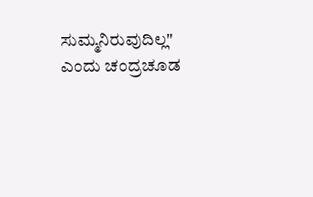ಸುಮ್ಮನಿರುವುದಿಲ್ಲ" ಎಂದು ಚಂದ್ರಚೂಡ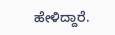ಹೇಳಿದ್ದಾರೆ.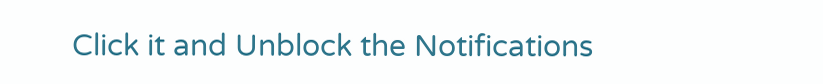Click it and Unblock the Notifications